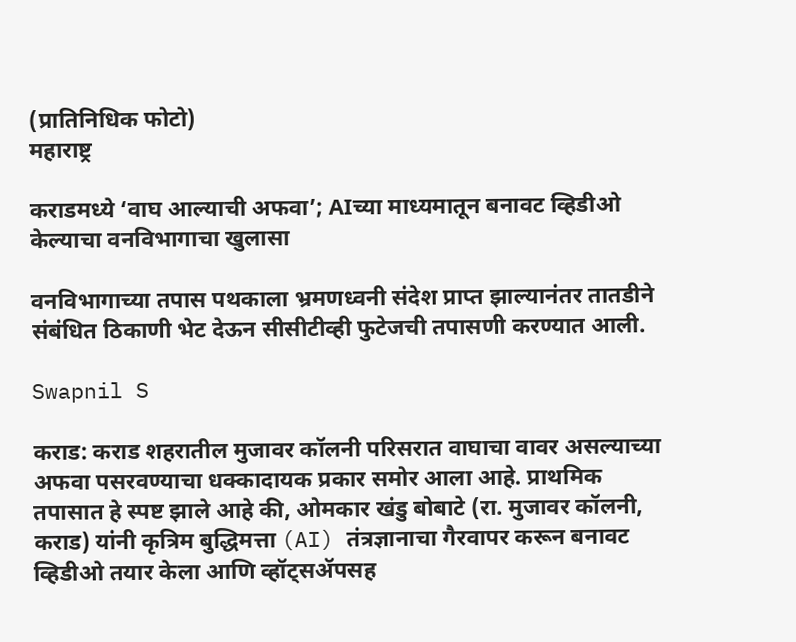(प्रातिनिधिक फोटो)
महाराष्ट्र

कराडमध्ये ‘वाघ आल्याची अफवा’; AIच्या माध्यमातून बनावट व्हिडीओ केल्याचा वनविभागाचा खुलासा

वनविभागाच्या तपास पथकाला भ्रमणध्वनी संदेश प्राप्त झाल्यानंतर तातडीने संबंधित ठिकाणी भेट देऊन सीसीटीव्ही फुटेजची तपासणी करण्यात आली.

Swapnil S

कराड: कराड शहरातील मुजावर कॉलनी परिसरात वाघाचा वावर असल्याच्या अफवा पसरवण्याचा धक्कादायक प्रकार समोर आला आहे. प्राथमिक तपासात हे स्पष्ट झाले आहे की, ओमकार खंडु बोबाटे (रा. मुजावर कॉलनी, कराड) यांनी कृत्रिम बुद्धिमत्ता (AI) तंत्रज्ञानाचा गैरवापर करून बनावट व्हिडीओ तयार केला आणि व्हॉट्सॲपसह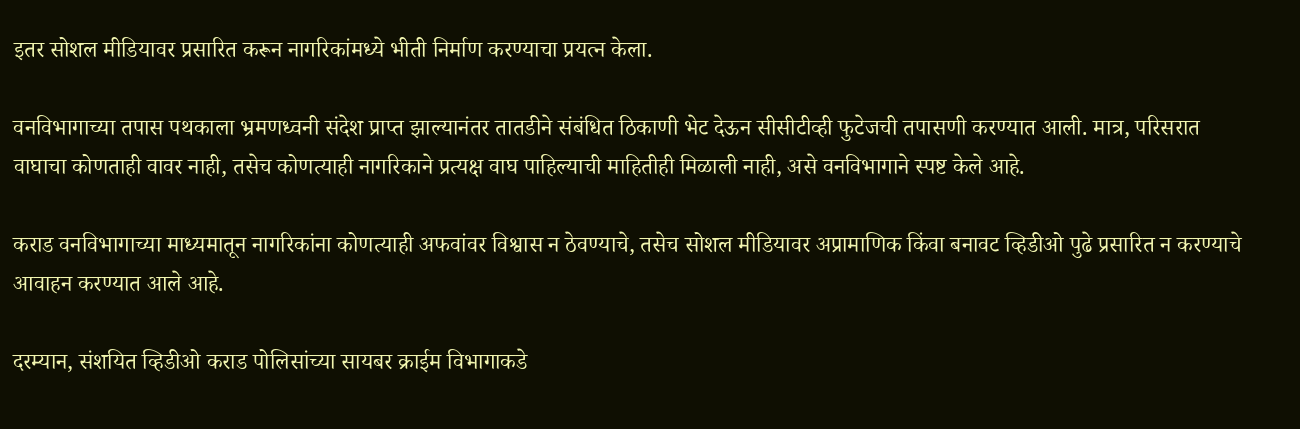इतर सोशल मीडियावर प्रसारित करून नागरिकांमध्ये भीती निर्माण करण्याचा प्रयत्न केला.

वनविभागाच्या तपास पथकाला भ्रमणध्वनी संदेश प्राप्त झाल्यानंतर तातडीने संबंधित ठिकाणी भेट देऊन सीसीटीव्ही फुटेजची तपासणी करण्यात आली. मात्र, परिसरात वाघाचा कोणताही वावर नाही, तसेच कोणत्याही नागरिकाने प्रत्यक्ष वाघ पाहिल्याची माहितीही मिळाली नाही, असे वनविभागाने स्पष्ट केले आहे.

कराड वनविभागाच्या माध्यमातून नागरिकांना कोणत्याही अफवांवर विश्वास न ठेवण्याचे, तसेच सोशल मीडियावर अप्रामाणिक किंवा बनावट व्हिडीओ पुढे प्रसारित न करण्याचे आवाहन करण्यात आले आहे.

दरम्यान, संशयित व्हिडीओ कराड पोलिसांच्या सायबर क्राईम विभागाकडे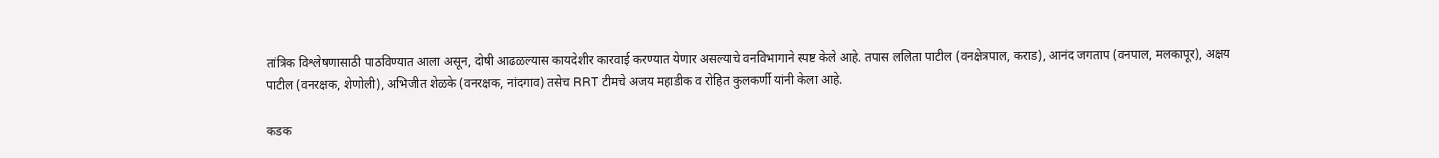तांत्रिक विश्लेषणासाठी पाठविण्यात आला असून, दोषी आढळल्यास कायदेशीर कारवाई करण्यात येणार असल्याचे वनविभागाने स्पष्ट केले आहे. तपास ललिता पाटील (वनक्षेत्रपाल, कराड), आनंद जगताप (वनपाल, मलकापूर), अक्षय पाटील (वनरक्षक, शेणोली), अभिजीत शेळके (वनरक्षक, नांदगाव) तसेच RRT टीमचे अजय महाडीक व रोहित कुलकर्णी यांनी केला आहे.

कडक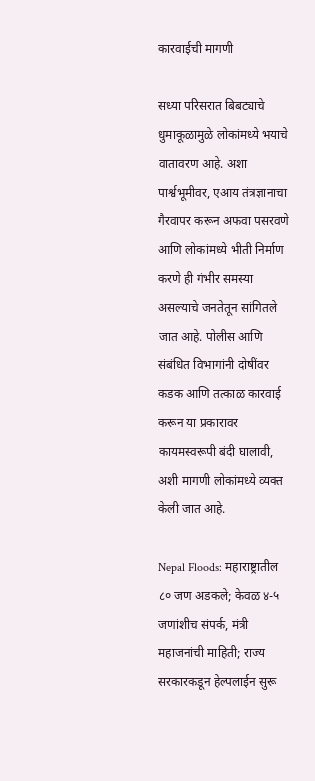कारवाईची मागणी

सध्या परिसरात बिबट्याचे धुमाकूळामुळे लोकांमध्ये भयाचे वातावरण आहे. अशा पार्श्वभूमीवर, एआय तंत्रज्ञानाचा गैरवापर करून अफवा पसरवणे आणि लोकांमध्ये भीती निर्माण करणे ही गंभीर समस्या असल्याचे जनतेतून सांगितले जात आहे. पोलीस आणि संबंधित विभागांनी दोषींवर कडक आणि तत्काळ कारवाई करून या प्रकारावर कायमस्वरूपी बंदी घालावी, अशी मागणी लोकांमध्ये व्यक्त केली जात आहे.

Nepal Floods: महाराष्ट्रातील ८० जण अडकले; केवळ ४-५ जणांशीच संपर्क, मंत्री महाजनांची माहिती; राज्य सरकारकडून हेल्पलाईन सुरू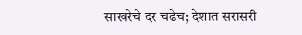साखरेचे दर चढेच; देशात सरासरी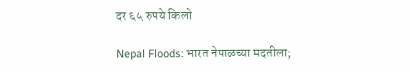दर ६५ रुपये किलो

Nepal Floods: भारत नेपाळच्या मदतीला;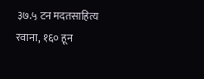३७.५ टन मदतसाहित्य रवाना, १६० हून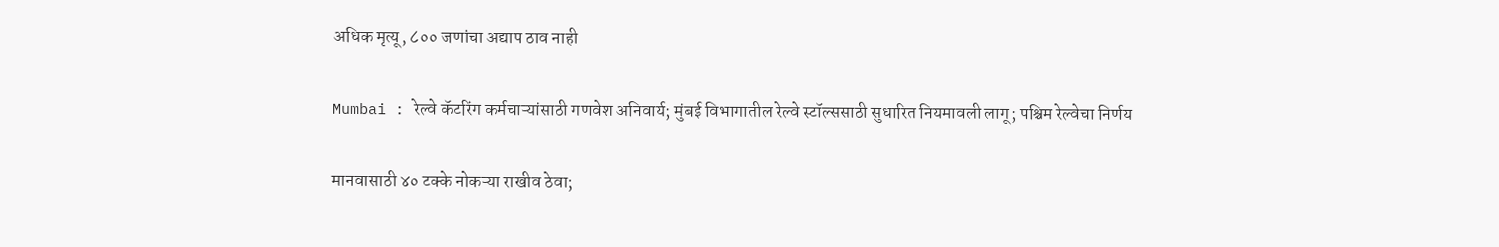अधिक मृत्यू, ८०० जणांचा अद्याप ठाव नाही

Mumbai : रेल्वे कॅटरिंग कर्मचाऱ्यांसाठी गणवेश अनिवार्य; मुंबई विभागातील रेल्वे स्टॉल्ससाठी सुधारित नियमावली लागू; पश्चिम रेल्वेचा निर्णय

मानवासाठी ४० टक्के नोकऱ्या राखीव ठेवा;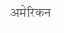अमेरिकन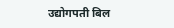उद्योगपती बिल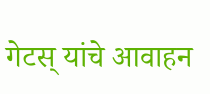गेटस् यांचे आवाहन